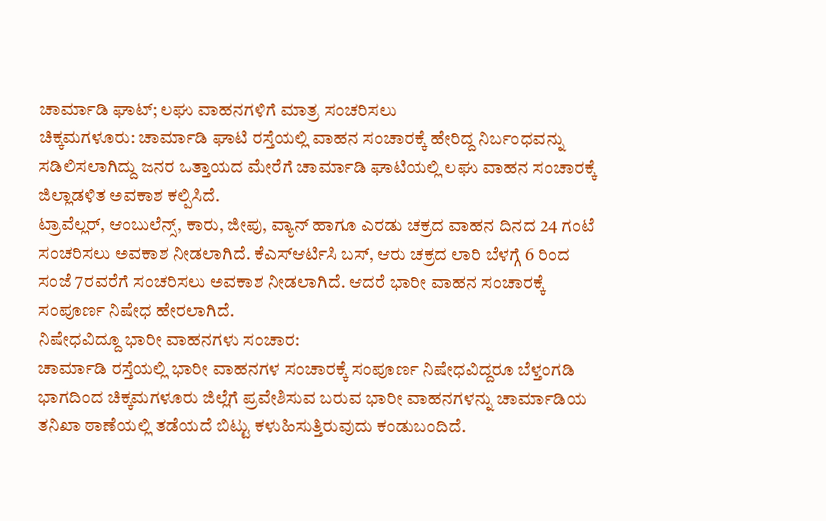ಚಾರ್ಮಾಡಿ ಘಾಟ್; ಲಘು ವಾಹನಗಳಿಗೆ ಮಾತ್ರ ಸಂಚರಿಸಲು
ಚಿಕ್ಕಮಗಳೂರು: ಚಾರ್ಮಾಡಿ ಘಾಟಿ ರಸ್ತೆಯಲ್ಲಿ ವಾಹನ ಸಂಚಾರಕ್ಕೆ ಹೇರಿದ್ದ ನಿರ್ಬಂಧವನ್ನು ಸಡಿಲಿಸಲಾಗಿದ್ದು ಜನರ ಒತ್ತಾಯದ ಮೇರೆಗೆ ಚಾರ್ಮಾಡಿ ಘಾಟಿಯಲ್ಲಿ ಲಘು ವಾಹನ ಸಂಚಾರಕ್ಕೆ ಜಿಲ್ಲಾಡಳಿತ ಅವಕಾಶ ಕಲ್ಪಿಸಿದೆ.
ಟ್ರಾವೆಲ್ಲರ್, ಆಂಬುಲೆನ್ಸ್, ಕಾರು, ಜೀಪು, ವ್ಯಾನ್ ಹಾಗೂ ಎರಡು ಚಕ್ರದ ವಾಹನ ದಿನದ 24 ಗಂಟೆ ಸಂಚರಿಸಲು ಅವಕಾಶ ನೀಡಲಾಗಿದೆ. ಕೆಎಸ್ಆರ್ಟಿಸಿ ಬಸ್, ಆರು ಚಕ್ರದ ಲಾರಿ ಬೆಳಗ್ಗೆ 6 ರಿಂದ ಸಂಜೆ 7ರವರೆಗೆ ಸಂಚರಿಸಲು ಅವಕಾಶ ನೀಡಲಾಗಿದೆ. ಆದರೆ ಭಾರೀ ವಾಹನ ಸಂಚಾರಕ್ಕೆ ಸಂಪೂರ್ಣ ನಿಷೇಧ ಹೇರಲಾಗಿದೆ.
ನಿಷೇಧವಿದ್ದೂ ಭಾರೀ ವಾಹನಗಳು ಸಂಚಾರ:
ಚಾರ್ಮಾಡಿ ರಸ್ತೆಯಲ್ಲಿ ಭಾರೀ ವಾಹನಗಳ ಸಂಚಾರಕ್ಕೆ ಸಂಪೂರ್ಣ ನಿಷೇಧವಿದ್ದರೂ ಬೆಳ್ತಂಗಡಿ ಭಾಗದಿಂದ ಚಿಕ್ಕಮಗಳೂರು ಜಿಲ್ಲೆಗೆ ಪ್ರವೇಶಿಸುವ ಬರುವ ಭಾರೀ ವಾಹನಗಳನ್ನು ಚಾರ್ಮಾಡಿಯ ತನಿಖಾ ಠಾಣೆಯಲ್ಲಿ ತಡೆಯದೆ ಬಿಟ್ಟು ಕಳುಹಿಸುತ್ತಿರುವುದು ಕಂಡುಬಂದಿದೆ.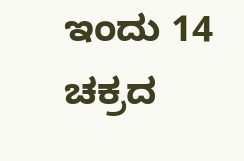ಇಂದು 14 ಚಕ್ರದ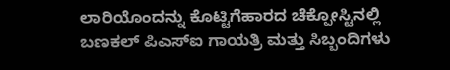ಲಾರಿಯೊಂದನ್ನು ಕೊಟ್ಟಿಗೆಹಾರದ ಚೆಕ್ಪೋಸ್ಟಿನಲ್ಲಿ ಬಣಕಲ್ ಪಿಎಸ್ಐ ಗಾಯತ್ರಿ ಮತ್ತು ಸಿಬ್ಬಂದಿಗಳು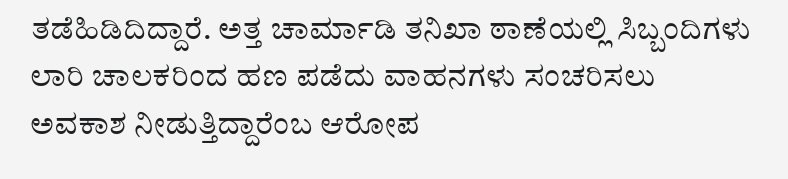ತಡೆಹಿಡಿದಿದ್ದಾರೆ. ಅತ್ತ ಚಾರ್ಮಾಡಿ ತನಿಖಾ ಠಾಣೆಯಲ್ಲಿ ಸಿಬ್ಬಂದಿಗಳು ಲಾರಿ ಚಾಲಕರಿಂದ ಹಣ ಪಡೆದು ವಾಹನಗಳು ಸಂಚರಿಸಲು ಅವಕಾಶ ನೀಡುತ್ತಿದ್ದಾರೆಂಬ ಆರೋಪ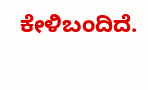ಕೇಳಿಬಂದಿದೆ.